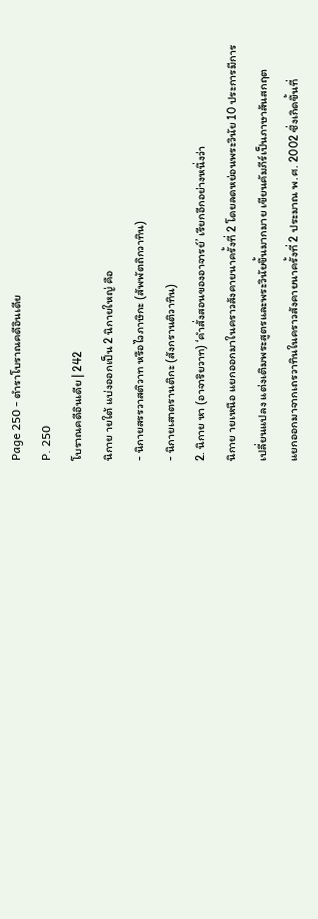Page 250 - ตำราโบราณคดีอินเดีย
P. 250
โบราณคดีอินเดีย | 242
นิกาย ายใต้ แบ่งออกเป็น 2 นิกายใหญ่ คือ
- นิกายสรรวาสติวาท หรือไวภาษิกะ (สัพพัตถิกวาทิน)
- นิกายเสาตรานติกะ (สังกรานติวาทิน)
2. นิกาย หา (อาจาริยวาท) ‘คําสั่งสอนของอาจารย์’ เรียกอีกอย่างหนึ่งว่า
นิกาย ายเหนือ แยกออกมาในคราวสังคายนาครั้งที่ 2 โดยลดหย่อนพระวินัย 10 ประการมีการ
เปลี่ยนแปลง แต่งเติมพระสูตรและพระวินัยขึ้นมากมาย เขียนคัมภีร์เป็นภาษาสันสกฤต
แยกออกมาจากเถรวาทินในคราวสังคายนาครั้งที่ 2 ประมาณ พ.ศ. 2002 ซึ่งเกิดขึ้นที่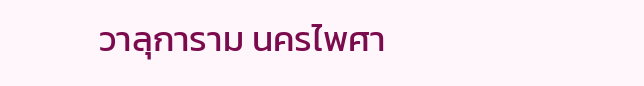วาลุการาม นครไพศา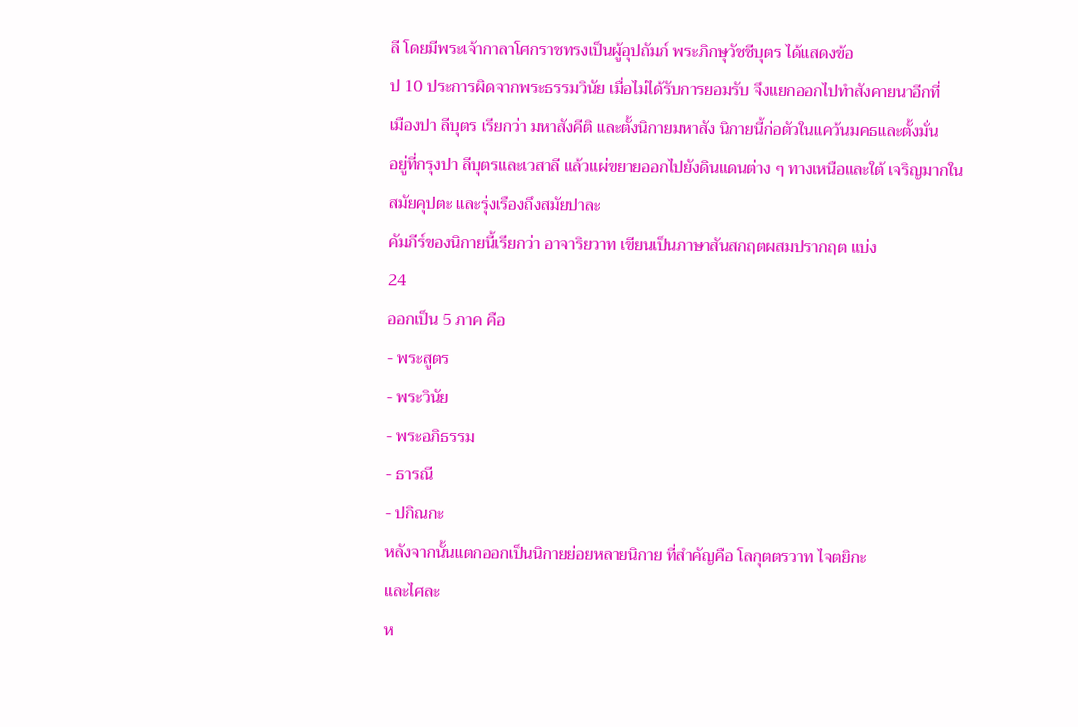ลี โดยมีพระเจ้ากาลาโศกราชทรงเป็นผู้อุปถัมภ์ พระภิกษุวัชชีบุตร ได้แสดงข้อ
ป 10 ประการผิดจากพระธรรมวินัย เมื่อไม่ได้รับการยอมรับ จึงแยกออกไปทําสังคายนาอีกที่
เมืองปา ลีบุตร เรียกว่า มหาสังคีติ และตั้งนิกายมหาสัง นิกายนี้ก่อตัวในแคว้นมคธและตั้งมั่น
อยู่ที่กรุงปา ลีบุตรและเวสาลี แล้วแผ่ขยายออกไปยังดินแดนต่าง ๆ ทางเหนือและใต้ เจริญมากใน
สมัยคุปตะ และรุ่งเรืองถึงสมัยปาละ
คัมภีร์ของนิกายนี้เรียกว่า อาจาริยวาท เขียนเป็นภาษาสันสกฤตผสมปรากฤต แบ่ง
24
ออกเป็น 5 ภาค คือ
- พระสูตร
- พระวินัย
- พระอภิธรรม
- ธารณี
- ปกิณกะ
หลังจากนั้นแตกออกเป็นนิกายย่อยหลายนิกาย ที่สําคัญคือ โลกุตตรวาท ไจตยิกะ
และไศละ
ห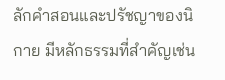ลักคําสอนและปรัชญาของนิกาย มีหลักธรรมที่สําคัญเช่น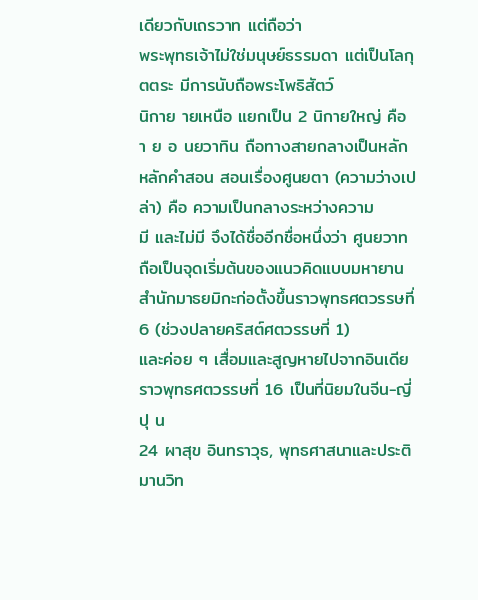เดียวกับเถรวาท แต่ถือว่า
พระพุทธเจ้าไม่ใช่มนุษย์ธรรมดา แต่เป็นโลกุตตระ มีการนับถือพระโพธิสัตว์
นิกาย ายเหนือ แยกเป็น 2 นิกายใหญ่ คือ
า ย อ นยวาทิน ถือทางสายกลางเป็นหลัก
หลักคําสอน สอนเรื่องศูนยตา (ความว่างเปล่า) คือ ความเป็นกลางระหว่างความ
มี และไม่มี จึงได้ชื่ออีกชื่อหนึ่งว่า ศูนยวาท ถือเป็นจุดเริ่มต้นของแนวคิดแบบมหายาน
สํานักมาธยมิกะก่อตั้งขึ้นราวพุทธศตวรรษที่ 6 (ช่วงปลายคริสต์ศตวรรษที่ 1)
และค่อย ๆ เสื่อมและสูญหายไปจากอินเดียราวพุทธศตวรรษที่ 16 เป็นที่นิยมในจีน-ญี่ปุ น
24 ผาสุข อินทราวุธ, พุทธศาสนาและประติมานวิท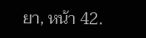ยา, หน้า 42.